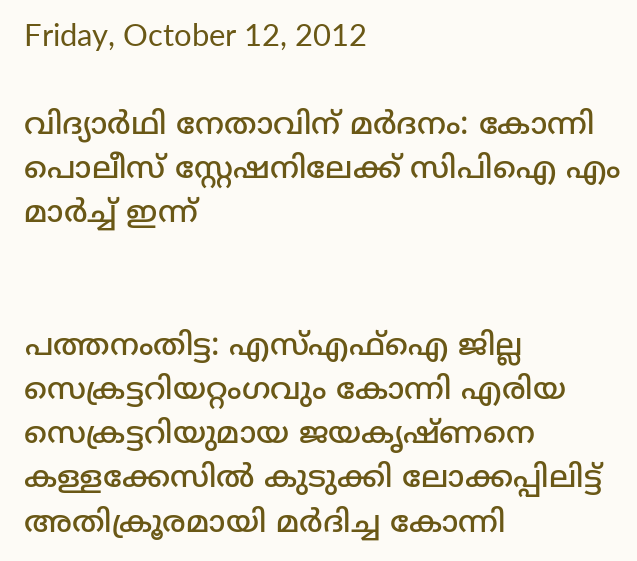Friday, October 12, 2012

വിദ്യാര്‍ഥി നേതാവിന് മര്‍ദനം: കോന്നി പൊലീസ് സ്റ്റേഷനിലേക്ക് സിപിഐ എം മാര്‍ച്ച് ഇന്ന്


പത്തനംതിട്ട: എസ്എഫ്ഐ ജില്ല സെക്രട്ടറിയറ്റംഗവും കോന്നി എരിയ സെക്രട്ടറിയുമായ ജയകൃഷ്ണനെ കള്ളക്കേസില്‍ കുടുക്കി ലോക്കപ്പിലിട്ട് അതിക്രൂരമായി മര്‍ദിച്ച കോന്നി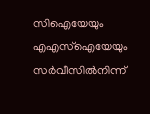സിഐയേയും എഎസ്ഐയേയും സര്‍വീസില്‍നിന്ന്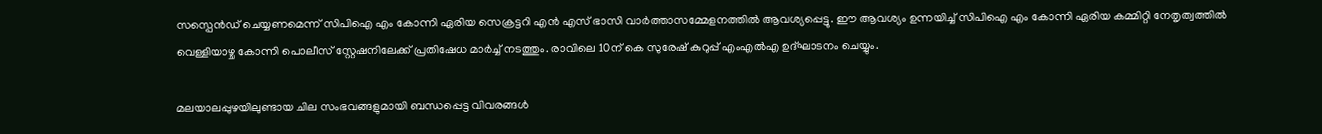സസ്പെന്‍ഡ് ചെയ്യണമെന്ന് സിപിഐ എം കോന്നി ഏരിയ സെക്രട്ടറി എന്‍ എസ് ഭാസി വാര്‍ത്താസമ്മേളനത്തില്‍ ആവശ്യപ്പെട്ടു. ഈ ആവശ്യം ഉന്നയിച്ച് സിപിഐ എം കോന്നി ഏരിയ കമ്മിറ്റി നേതൃത്വത്തില്‍ വെള്ളിയാഴ്ച കോന്നി പൊലീസ് സ്റ്റേഷനിലേക്ക് പ്രതിഷേധ മാര്‍ച്ച് നടത്തും. രാവിലെ 10ന് കെ സുരേഷ് കുറുപ്പ് എംഎല്‍എ ഉദ്ഘാടനം ചെയ്യും.

മലയാലപ്പുഴയിലുണ്ടായ ചില സംഭവങ്ങളുമായി ബന്ധപ്പെട്ട വിവരങ്ങള്‍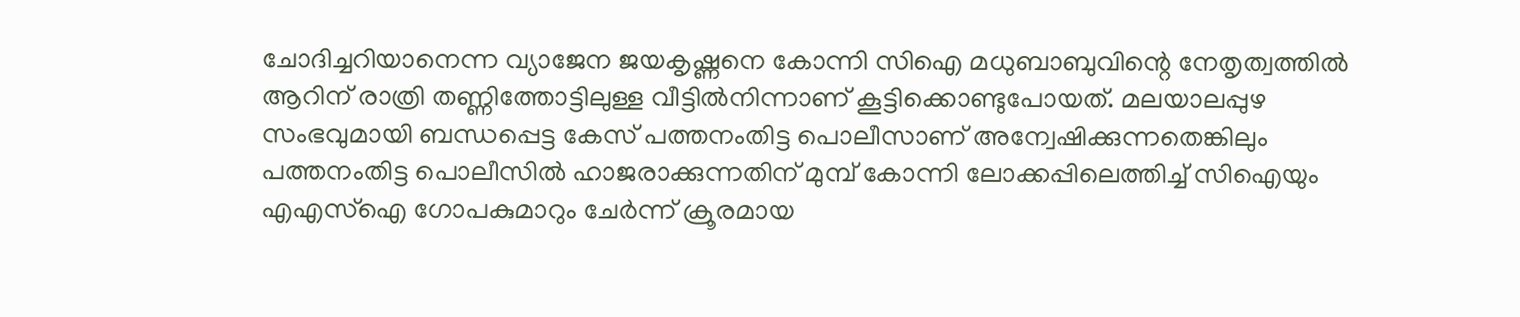ചോദിച്ചറിയാനെന്ന വ്യാജേന ജയകൃഷ്ണനെ കോന്നി സിഐ മധുബാബുവിന്റെ നേതൃത്വത്തില്‍ ആറിന് രാത്രി തണ്ണിത്തോട്ടിലുള്ള വീട്ടില്‍നിന്നാണ് കൂട്ടിക്കൊണ്ടുപോയത്. മലയാലപ്പുഴ സംഭവുമായി ബന്ധപ്പെട്ട കേസ് പത്തനംതിട്ട പൊലീസാണ് അന്വേഷിക്കുന്നതെങ്കിലും പത്തനംതിട്ട പൊലീസില്‍ ഹാജരാക്കുന്നതിന് മുമ്പ് കോന്നി ലോക്കപ്പിലെത്തിച്ച് സിഐയും എഎസ്ഐ ഗോപകുമാറും ചേര്‍ന്ന് ക്രൂരമായ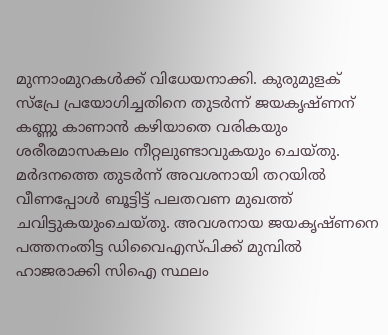മുന്നാംമുറകള്‍ക്ക് വിധേയനാക്കി. കുരുമുളക് സ്പ്രേ പ്രയോഗിച്ചതിനെ തുടര്‍ന്ന് ജയകൃഷ്ണന് കണ്ണു കാണാന്‍ കഴിയാതെ വരികയും ശരീരമാസകലം നീറ്റലുണ്ടാവുകയും ചെയ്തു. മര്‍ദനത്തെ തുടര്‍ന്ന് അവശനായി തറയില്‍ വീണപ്പോള്‍ ബൂട്ടിട്ട് പലതവണ മുഖത്ത് ചവിട്ടുകയുംചെയ്തു. അവശനായ ജയകൃഷ്ണനെ പത്തനംതിട്ട ഡിവൈഎസ്പിക്ക് മുമ്പില്‍ ഹാജരാക്കി സിഐ സ്ഥലം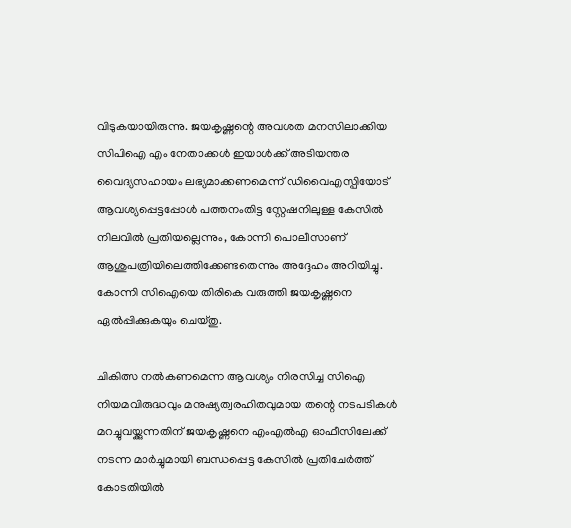വിടുകയായിരുന്നു. ജയകൃഷ്ണന്റെ അവശത മനസിലാക്കിയ സിപിഐ എം നേതാക്കള്‍ ഇയാള്‍ക്ക് അടിയന്തര വൈദ്യസഹായം ലഭ്യമാക്കണമെന്ന് ഡിവൈഎസ്പിയോട് ആവശ്യപ്പെട്ടപ്പോള്‍ പത്തനംതിട്ട സ്റ്റേഷനിലുള്ള കേസില്‍ നിലവില്‍ പ്രതിയല്ലെന്നും, കോന്നി പൊലീസാണ് ആശുപത്രിയിലെത്തിക്കേണ്ടതെന്നും അദ്ദേഹം അറിയിച്ചു. കോന്നി സിഐയെ തിരികെ വരുത്തി ജയകൃഷ്ണനെ ഏല്‍പ്പിക്കുകയും ചെയ്തു.

ചികിത്സ നല്‍കണമെന്ന ആവശ്യം നിരസിച്ച സിഐ നിയമവിരുദ്ധവും മനുഷ്യത്വരഹിതവുമായ തന്റെ നടപടികള്‍ മറച്ചുവയ്ക്കുന്നതിന് ജയകൃഷ്ണനെ എംഎല്‍എ ഓഫീസിലേക്ക് നടന്ന മാര്‍ച്ചുമായി ബന്ധപ്പെട്ട കേസില്‍ പ്രതിചേര്‍ത്ത് കോടതിയില്‍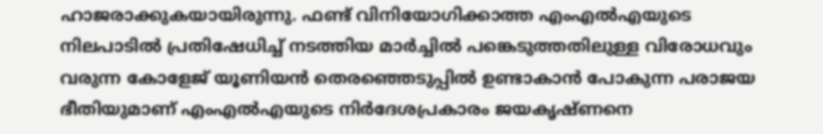ഹാജരാക്കുകയായിരുന്നു. ഫണ്ട് വിനിയോഗിക്കാത്ത എംഎല്‍എയുടെ നിലപാടില്‍ പ്രതിഷേധിച്ച് നടത്തിയ മാര്‍ച്ചില്‍ പങ്കെടുത്തതിലുള്ള വിരോധവും വരുന്ന കോളേജ് യൂണിയന്‍ തെരഞ്ഞെടുപ്പില്‍ ഉണ്ടാകാന്‍ പോകുന്ന പരാജയ ഭീതിയുമാണ് എംഎല്‍എയുടെ നിര്‍ദേശപ്രകാരം ജയകൃഷ്ണനെ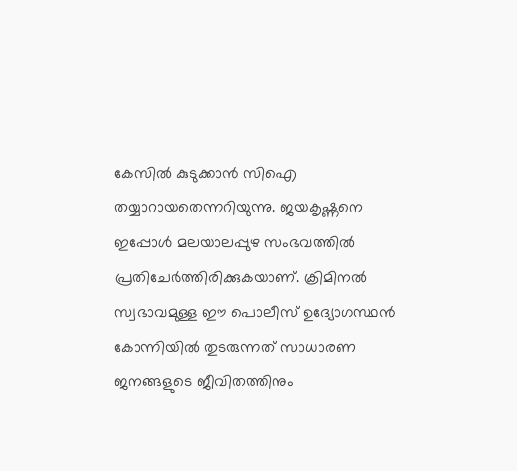കേസില്‍ കുടുക്കാന്‍ സിഐ തയ്യാറായതെന്നറിയുന്നു. ജയകൃഷ്ണനെ ഇപ്പോള്‍ മലയാലപ്പുഴ സംഭവത്തില്‍ പ്രതിചേര്‍ത്തിരിക്കുകയാണ്. ക്രിമിനല്‍ സ്വഭാവമുള്ള ഈ പൊലീസ് ഉദ്യോഗസ്ഥന്‍ കോന്നിയില്‍ തുടരുന്നത് സാധാരണ ജനങ്ങളുടെ ജീവിതത്തിനും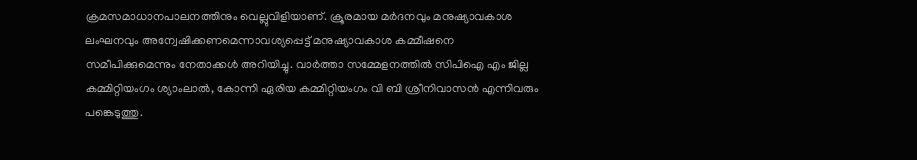ക്രമസമാധാനപാലനത്തിനും വെല്ലുവിളിയാണ്. ക്രൂരമായ മര്‍ദനവും മനുഷ്യാവകാശ ലംഘനവും അന്വേഷിക്കണമെന്നാവശ്യപ്പെട്ട് മനുഷ്യാവകാശ കമ്മീഷനെ സമീപിക്കുമെന്നും നേതാക്കള്‍ അറിയിച്ചു. വാര്‍ത്താ സമ്മേളനത്തില്‍ സിപിഐ എം ജില്ല കമ്മിറ്റിയംഗം ശ്യാംലാല്‍, കോന്നി ഏരിയ കമ്മിറ്റിയംഗം വി ബി ശ്രീനിവാസന്‍ എന്നിവരും പങ്കെടുത്തു.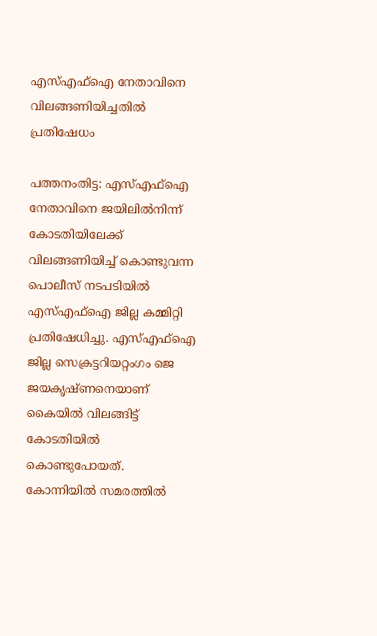എസ്എഫ്ഐ നേതാവിനെ വിലങ്ങണിയിച്ചതില്‍ പ്രതിഷേധം

പത്തനംതിട്ട: എസ്എഫ്ഐ നേതാവിനെ ജയിലില്‍നിന്ന് കോടതിയിലേക്ക് വിലങ്ങണിയിച്ച് കൊണ്ടുവന്ന പൊലീസ് നടപടിയില്‍ എസ്എഫ്ഐ ജില്ല കമ്മിറ്റി പ്രതിഷേധിച്ചു. എസ്എഫ്ഐ ജില്ല സെക്രട്ടറിയറ്റംഗം ജെ ജയകൃഷ്ണനെയാണ് കൈയില്‍ വിലങ്ങിട്ട് കോടതിയില്‍ കൊണ്ടുപോയത്. കോന്നിയില്‍ സമരത്തില്‍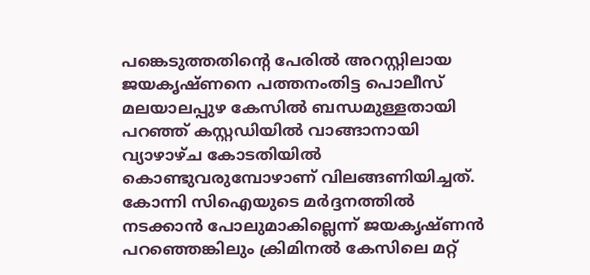പങ്കെടുത്തതിന്റെ പേരില്‍ അറസ്റ്റിലായ ജയകൃഷ്ണനെ പത്തനംതിട്ട പൊലീസ് മലയാലപ്പുഴ കേസില്‍ ബന്ധമുള്ളതായി പറഞ്ഞ് കസ്റ്റഡിയില്‍ വാങ്ങാനായി വ്യാഴാഴ്ച കോടതിയില്‍ കൊണ്ടുവരുമ്പോഴാണ് വിലങ്ങണിയിച്ചത്. കോന്നി സിഐയുടെ മര്‍ദ്ദനത്തില്‍ നടക്കാന്‍ പോലുമാകില്ലെന്ന് ജയകൃഷ്ണന്‍ പറഞ്ഞെങ്കിലും ക്രിമിനല്‍ കേസിലെ മറ്റ്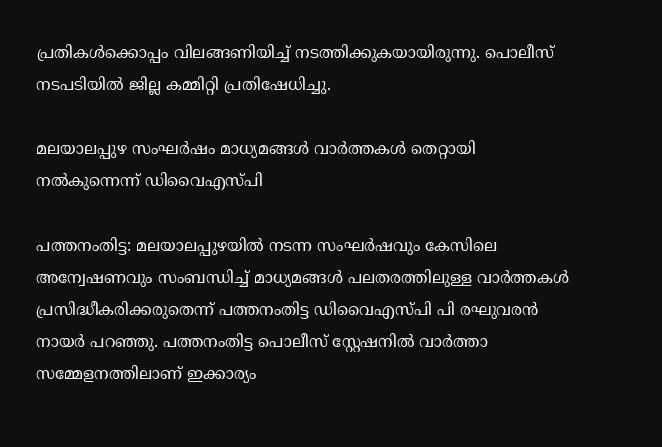പ്രതികള്‍ക്കൊപ്പം വിലങ്ങണിയിച്ച് നടത്തിക്കുകയായിരുന്നു. പൊലീസ് നടപടിയില്‍ ജില്ല കമ്മിറ്റി പ്രതിഷേധിച്ചു.

മലയാലപ്പുഴ സംഘര്‍ഷം മാധ്യമങ്ങള്‍ വാര്‍ത്തകള്‍ തെറ്റായി നല്‍കുന്നെന്ന് ഡിവൈഎസ്പി

പത്തനംതിട്ട: മലയാലപ്പുഴയില്‍ നടന്ന സംഘര്‍ഷവും കേസിലെ അന്വേഷണവും സംബന്ധിച്ച് മാധ്യമങ്ങള്‍ പലതരത്തിലുള്ള വാര്‍ത്തകള്‍ പ്രസിദ്ധീകരിക്കരുതെന്ന് പത്തനംതിട്ട ഡിവൈഎസ്പി പി രഘുവരന്‍ നായര്‍ പറഞ്ഞു. പത്തനംതിട്ട പൊലീസ് സ്റ്റേഷനില്‍ വാര്‍ത്താ സമ്മേളനത്തിലാണ് ഇക്കാര്യം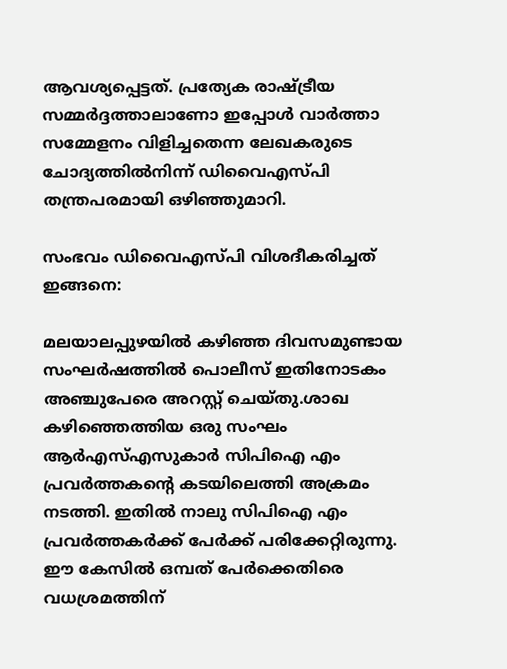ആവശ്യപ്പെട്ടത്. പ്രത്യേക രാഷ്ട്രീയ സമ്മര്‍ദ്ദത്താലാണോ ഇപ്പോള്‍ വാര്‍ത്താ സമ്മേളനം വിളിച്ചതെന്ന ലേഖകരുടെ ചോദ്യത്തില്‍നിന്ന് ഡിവൈഎസ്പി തന്ത്രപരമായി ഒഴിഞ്ഞുമാറി.

സംഭവം ഡിവൈഎസ്പി വിശദീകരിച്ചത് ഇങ്ങനെ:

മലയാലപ്പുഴയില്‍ കഴിഞ്ഞ ദിവസമുണ്ടായ സംഘര്‍ഷത്തില്‍ പൊലീസ് ഇതിനോടകം അഞ്ചുപേരെ അറസ്റ്റ് ചെയ്തു.ശാഖ കഴിഞ്ഞെത്തിയ ഒരു സംഘം ആര്‍എസ്എസുകാര്‍ സിപിഐ എം പ്രവര്‍ത്തകന്റെ കടയിലെത്തി അക്രമം നടത്തി. ഇതില്‍ നാലു സിപിഐ എം പ്രവര്‍ത്തകര്‍ക്ക് പേര്‍ക്ക് പരിക്കേറ്റിരുന്നു. ഈ കേസില്‍ ഒമ്പത് പേര്‍ക്കെതിരെ വധശ്രമത്തിന്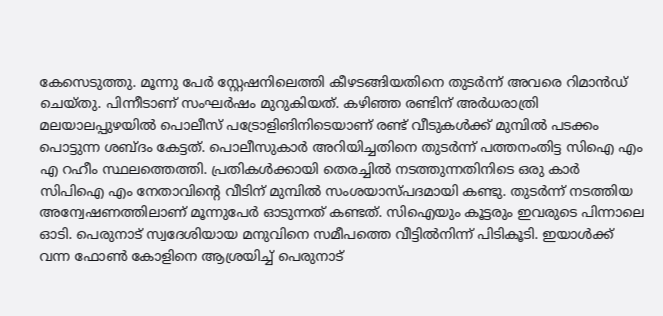കേസെടുത്തു. മൂന്നു പേര്‍ സ്റ്റേഷനിലെത്തി കീഴടങ്ങിയതിനെ തുടര്‍ന്ന് അവരെ റിമാന്‍ഡ് ചെയ്തു. പിന്നീടാണ് സംഘര്‍ഷം മുറുകിയത്. കഴിഞ്ഞ രണ്ടിന് അര്‍ധരാത്രി മലയാലപ്പുഴയില്‍ പൊലീസ് പട്രോളിങിനിടെയാണ് രണ്ട് വീടുകള്‍ക്ക് മുമ്പില്‍ പടക്കം പൊട്ടുന്ന ശബ്ദം കേട്ടത്. പൊലീസുകാര്‍ അറിയിച്ചതിനെ തുടര്‍ന്ന് പത്തനംതിട്ട സിഐ എം എ റഹീം സ്ഥലത്തെത്തി. പ്രതികള്‍ക്കായി തെരച്ചില്‍ നടത്തുന്നതിനിടെ ഒരു കാര്‍ സിപിഐ എം നേതാവിന്റെ വീടിന് മുമ്പില്‍ സംശയാസ്പദമായി കണ്ടു. തുടര്‍ന്ന് നടത്തിയ അന്വേഷണത്തിലാണ് മൂന്നുപേര്‍ ഓടുന്നത് കണ്ടത്. സിഐയും കൂട്ടരും ഇവരുടെ പിന്നാലെ ഓടി. പെരുനാട് സ്വദേശിയായ മനുവിനെ സമീപത്തെ വീട്ടില്‍നിന്ന് പിടികൂടി. ഇയാള്‍ക്ക് വന്ന ഫോണ്‍ കോളിനെ ആശ്രയിച്ച് പെരുനാട്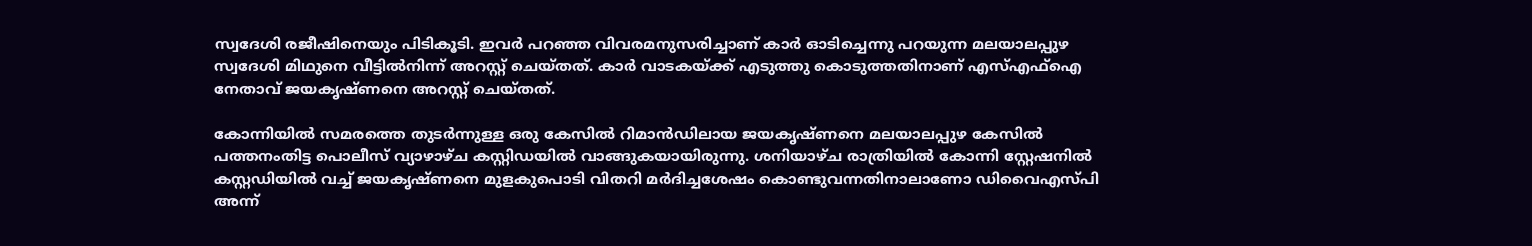സ്വദേശി രജീഷിനെയും പിടികൂടി. ഇവര്‍ പറഞ്ഞ വിവരമനുസരിച്ചാണ് കാര്‍ ഓടിച്ചെന്നു പറയുന്ന മലയാലപ്പുഴ സ്വദേശി മിഥുനെ വീട്ടില്‍നിന്ന് അറസ്റ്റ് ചെയ്തത്. കാര്‍ വാടകയ്ക്ക് എടുത്തു കൊടുത്തതിനാണ് എസ്എഫ്ഐ നേതാവ് ജയകൃഷ്ണനെ അറസ്റ്റ് ചെയ്തത്.

കോന്നിയില്‍ സമരത്തെ തുടര്‍ന്നുള്ള ഒരു കേസില്‍ റിമാന്‍ഡിലായ ജയകൃഷ്ണനെ മലയാലപ്പുഴ കേസില്‍ പത്തനംതിട്ട പൊലീസ് വ്യാഴാഴ്ച കസ്റ്റിഡയില്‍ വാങ്ങുകയായിരുന്നു. ശനിയാഴ്ച രാത്രിയില്‍ കോന്നി സ്റ്റേഷനില്‍ കസ്റ്റഡിയില്‍ വച്ച് ജയകൃഷ്ണനെ മുളകുപൊടി വിതറി മര്‍ദിച്ചശേഷം കൊണ്ടുവന്നതിനാലാണോ ഡിവൈഎസ്പി അന്ന്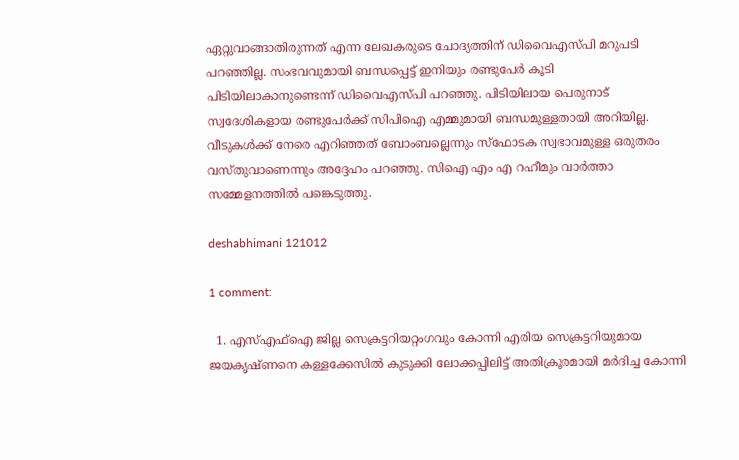ഏറ്റുവാങ്ങാതിരുന്നത് എന്ന ലേഖകരുടെ ചോദ്യത്തിന് ഡിവൈഎസ്പി മറുപടി പറഞ്ഞില്ല. സംഭവവുമായി ബന്ധപ്പെട്ട് ഇനിയും രണ്ടുപേര്‍ കൂടി പിടിയിലാകാനുണ്ടെന്ന് ഡിവൈഎസ്പി പറഞ്ഞു. പിടിയിലായ പെരുനാട് സ്വദേശികളായ രണ്ടുപേര്‍ക്ക് സിപിഐ എമ്മുമായി ബന്ധമുള്ളതായി അറിയില്ല. വീടുകള്‍ക്ക് നേരെ എറിഞ്ഞത് ബോംബല്ലെന്നും സ്ഫോടക സ്വഭാവമുള്ള ഒരുതരം വസ്തുവാണെന്നും അദ്ദേഹം പറഞ്ഞു. സിഐ എം എ റഹീമും വാര്‍ത്താ സമ്മേളനത്തില്‍ പങ്കെടുത്തു.

deshabhimani 121012

1 comment:

  1. എസ്എഫ്ഐ ജില്ല സെക്രട്ടറിയറ്റംഗവും കോന്നി എരിയ സെക്രട്ടറിയുമായ ജയകൃഷ്ണനെ കള്ളക്കേസില്‍ കുടുക്കി ലോക്കപ്പിലിട്ട് അതിക്രൂരമായി മര്‍ദിച്ച കോന്നി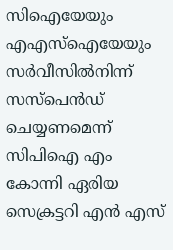സിഐയേയും എഎസ്ഐയേയും സര്‍വീസില്‍നിന്ന് സസ്പെന്‍ഡ് ചെയ്യണമെന്ന് സിപിഐ എം കോന്നി ഏരിയ സെക്രട്ടറി എന്‍ എസ്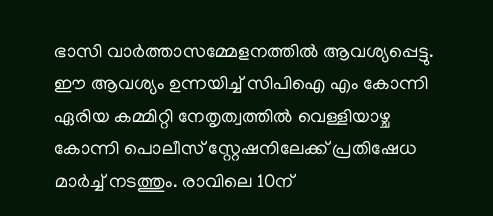ഭാസി വാര്‍ത്താസമ്മേളനത്തില്‍ ആവശ്യപ്പെട്ടു. ഈ ആവശ്യം ഉന്നയിച്ച് സിപിഐ എം കോന്നി ഏരിയ കമ്മിറ്റി നേതൃത്വത്തില്‍ വെള്ളിയാഴ്ച കോന്നി പൊലീസ് സ്റ്റേഷനിലേക്ക് പ്രതിഷേധ മാര്‍ച്ച് നടത്തും. രാവിലെ 10ന്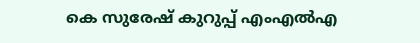കെ സുരേഷ് കുറുപ്പ് എംഎല്‍എ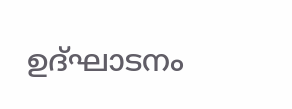ഉദ്ഘാടനം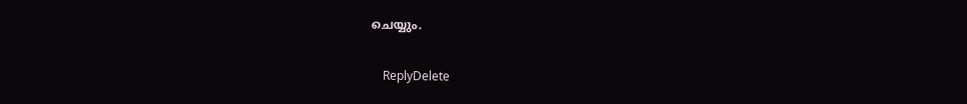ചെയ്യും.

    ReplyDelete